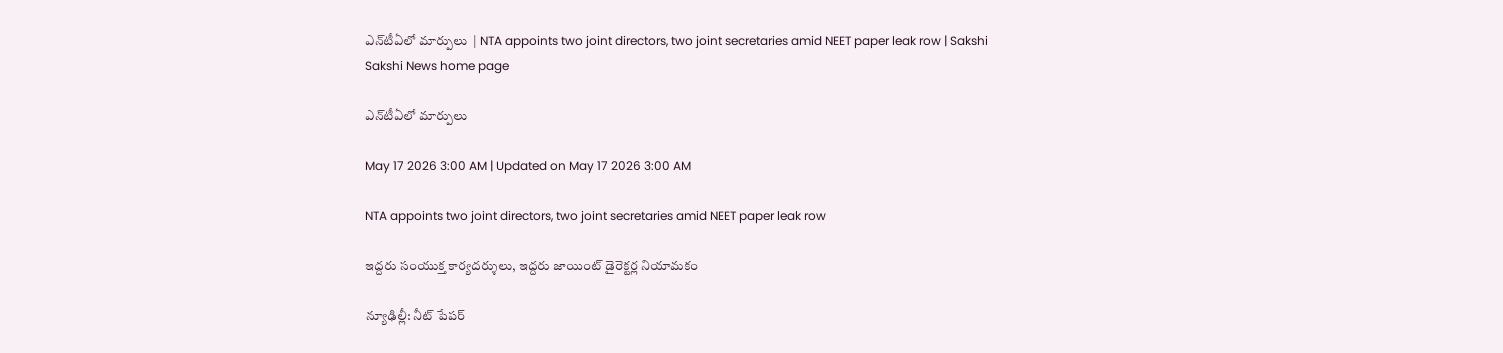ఎన్‌టీఏలో మార్పులు  | NTA appoints two joint directors, two joint secretaries amid NEET paper leak row | Sakshi
Sakshi News home page

ఎన్‌టీఏలో మార్పులు

May 17 2026 3:00 AM | Updated on May 17 2026 3:00 AM

NTA appoints two joint directors, two joint secretaries amid NEET paper leak row

ఇద్దరు సంయుక్త కార్యదర్శులు, ఇద్దరు జాయింట్‌ డైరెక్టర్ల నియామకం

న్యూఢిల్లీ: నీట్‌ పేపర్‌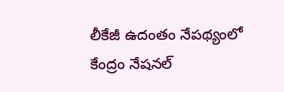లీకేజీ ఉదంతం నేపథ్యంలో కేంద్రం నేషనల్‌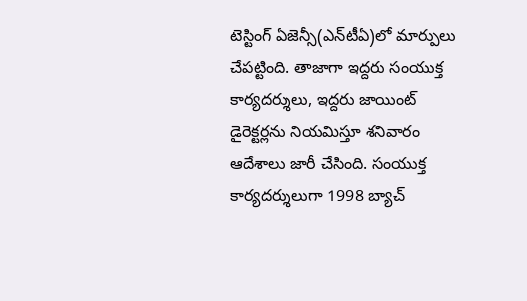టెస్టింగ్‌ ఏజెన్సీ(ఎన్‌టీఏ)లో మార్పులు చేపట్టింది. తాజాగా ఇద్దరు సంయుక్త కార్యదర్శులు, ఇద్దరు జాయింట్‌ డైరెక్టర్లను నియమిస్తూ శనివారం ఆదేశాలు జారీ చేసింది. సంయుక్త కార్యదర్శులుగా 1998 బ్యాచ్‌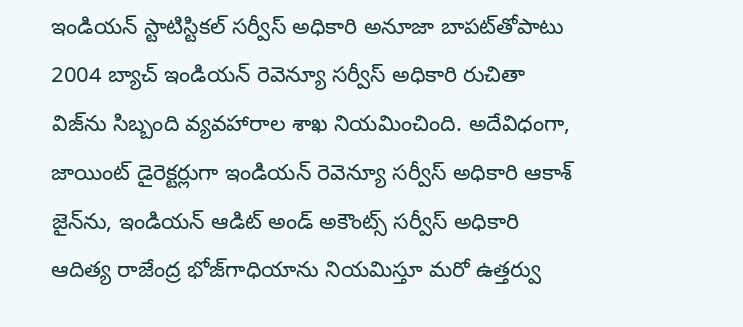ఇండియన్‌ స్టాటిస్టికల్‌ సర్వీస్‌ అధికారి అనూజా బాపట్‌తోపాటు 2004 బ్యాచ్‌ ఇండియన్‌ రెవెన్యూ సర్వీస్‌ అధికారి రుచితా విజ్‌ను సిబ్బంది వ్యవహారాల శాఖ నియమించింది. అదేవిధంగా, జాయింట్‌ డైరెక్టర్లుగా ఇండియన్‌ రెవెన్యూ సర్వీస్‌ అధికారి ఆకాశ్‌ జైన్‌ను, ఇండియన్‌ ఆడిట్‌ అండ్‌ అకౌంట్స్‌ సర్వీస్‌ అధికారి ఆదిత్య రాజేంద్ర భోజ్‌గాధియాను నియమిస్తూ మరో ఉత్తర్వు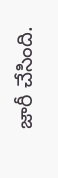జారీ చేసింది.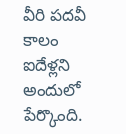వీరి పదవీ కాలం ఐదేళ్లని అందులో పేర్కొంది.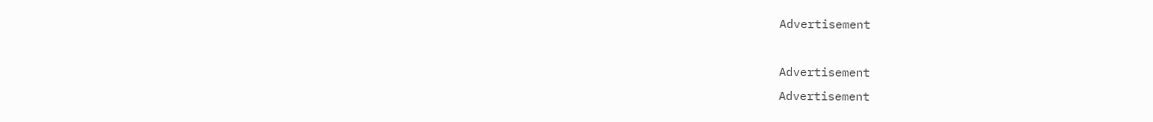Advertisement

Advertisement
Advertisement